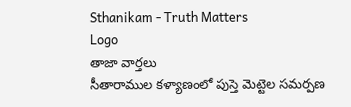Sthanikam - Truth Matters
Logo
తాజా వార్తలు
సీతారాముల కళ్యాణంలో పుస్తె మెట్టెల సమర్పణ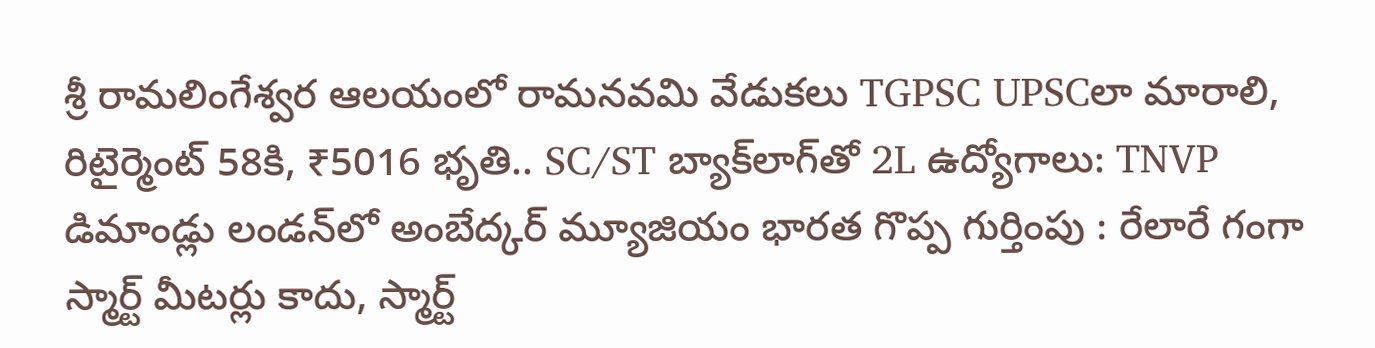శ్రీ రామలింగేశ్వర ఆలయంలో రామనవమి వేడుకలు TGPSC UPSCలా మారాలి, రిటైర్మెంట్ 58కి, ₹5016 భృతి.. SC/ST బ్యాక్‌లాగ్‌తో 2L ఉద్యోగాలు: TNVP డిమాండ్లు లండన్‌లో అంబేద్కర్ మ్యూజియం భారత గొప్ప గుర్తింపు : రేలారే గంగా స్మార్ట్ మీటర్లు కాదు, స్మార్ట్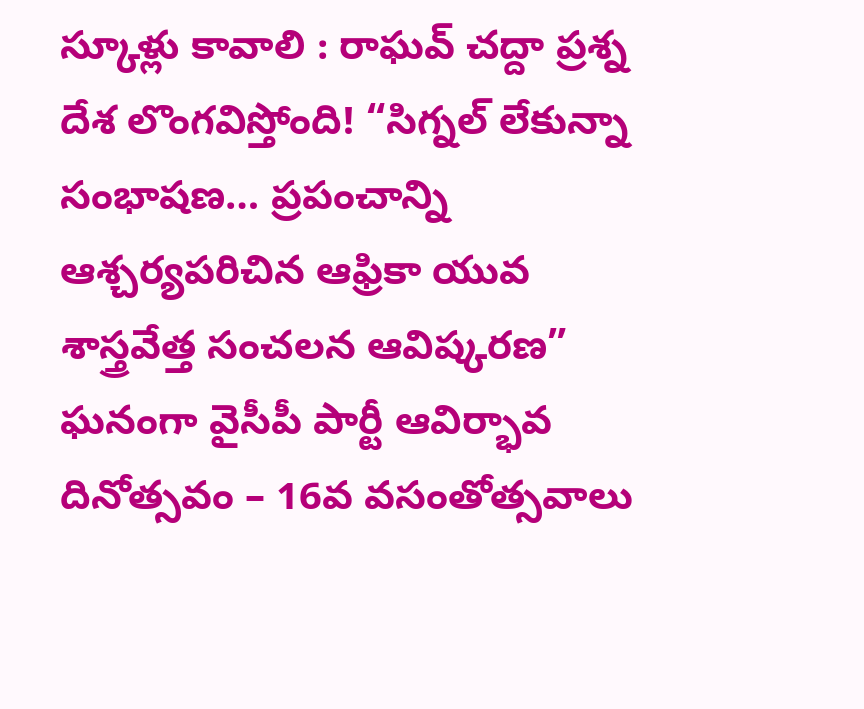స్కూళ్లు కావాలి : రాఘవ్ చద్దా ప్రశ్న దేశ లొంగవిస్తోంది! “సిగ్నల్ లేకున్నా సంభాషణ… ప్రపంచాన్ని ఆశ్చర్యపరిచిన ఆఫ్రికా యువ శాస్త్రవేత్త సంచలన ఆవిష్కరణ” ఘనంగా వైసీపీ పార్టీ ఆవిర్భావ దినోత్సవం – 16వ వసంతోత్సవాలు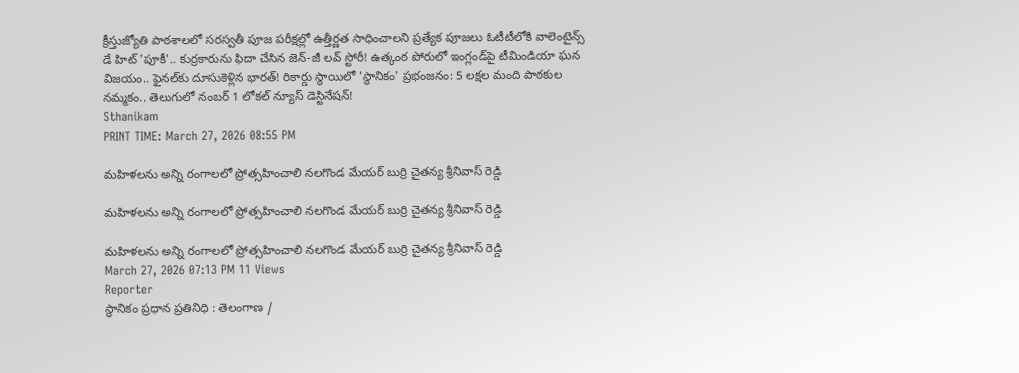క్రీస్తుజ్యోతి పాఠశాలలో సరస్వతీ పూజ పరీక్షల్లో ఉత్తీర్ణత సాధించాలని ప్రత్యేక పూజలు ఓటీటీలోకి వాలెంటైన్స్ డే హిట్ 'పూకీ'.. కుర్రకారును ఫిదా చేసిన జెన్-జీ లవ్ స్టోరీ! ఉత్కంఠ పోరులో ఇంగ్లండ్‌పై టీమిండియా ఘన విజయం.. ఫైనల్‌కు దూసుకెళ్లిన భారత్! రికార్డు స్థాయిలో 'స్థానికం' ప్రభంజనం: 5 లక్షల మంది పాఠకుల నమ్మకం.. తెలుగులో నంబర్ 1 లోకల్ న్యూస్ డెస్టినేషన్!
Sthanikam
PRINT TIME: March 27, 2026 08:55 PM

మహిళలను అన్ని రంగాలలో ప్రోత్సహించాలి నలగొండ మేయర్ బుర్రి చైతన్య శ్రీనివాస్ రెడ్డి

మహిళలను అన్ని రంగాలలో ప్రోత్సహించాలి నలగొండ మేయర్ బుర్రి చైతన్య శ్రీనివాస్ రెడ్డి

మహిళలను అన్ని రంగాలలో ప్రోత్సహించాలి నలగొండ మేయర్ బుర్రి చైతన్య శ్రీనివాస్ రెడ్డి
March 27, 2026 07:13 PM 11 Views
Reporter
స్థానికం ప్రధాన ప్రతినిధి : తెలంగాణ /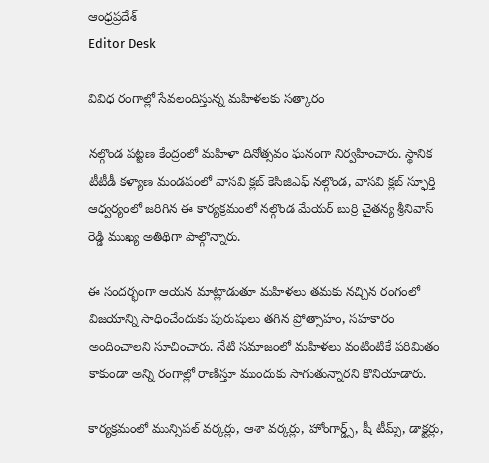ఆంధ్రప్రదేశ్
Editor Desk

వివిధ రంగాల్లో సేవలందిస్తున్న మహిళలకు సత్కారం

నల్గొండ పట్టణ కేంద్రంలో మహిళా దినోత్సవం ఘనంగా నిర్వహించారు. స్థానిక టీటీడీ కళ్యాణ మండపంలో వాసవి క్లబ్ కెసిజిఎఫ్ నల్గొండ, వాసవి క్లబ్ స్ఫూర్తి ఆధ్వర్యంలో జరిగిన ఈ కార్యక్రమంలో నల్గొండ మేయర్ బుర్రి చైతన్య శ్రీనివాస్ రెడ్డి ముఖ్య అతిథిగా పాల్గొన్నారు.

ఈ సందర్భంగా ఆయన మాట్లాడుతూ మహిళలు తమకు నచ్చిన రంగంలో విజయాన్ని సాధించేందుకు పురుషులు తగిన ప్రోత్సాహం, సహకారం అందించాలని సూచించారు. నేటి సమాజంలో మహిళలు వంటింటికే పరిమితం కాకుండా అన్ని రంగాల్లో రాణిస్తూ ముందుకు సాగుతున్నారని కొనియాడారు.

కార్యక్రమంలో మున్సిపల్ వర్కర్లు, ఆశా వర్కర్లు, హోంగార్డ్స్, షీ టీమ్స్, డాక్టర్లు,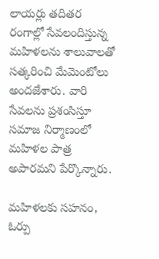లాయర్లు తదితర రంగాల్లో సేవలందిస్తున్న మహిళలను శాలువాలతో సత్కరించి మేమెంటోలు అందజేశారు. వారి సేవలను ప్రశంసిస్తూ సమాజ నిర్మాణంలో మహిళల పాత్ర అపారమని పేర్కొన్నారు.

మహిళలకు సహనం, ఓర్పు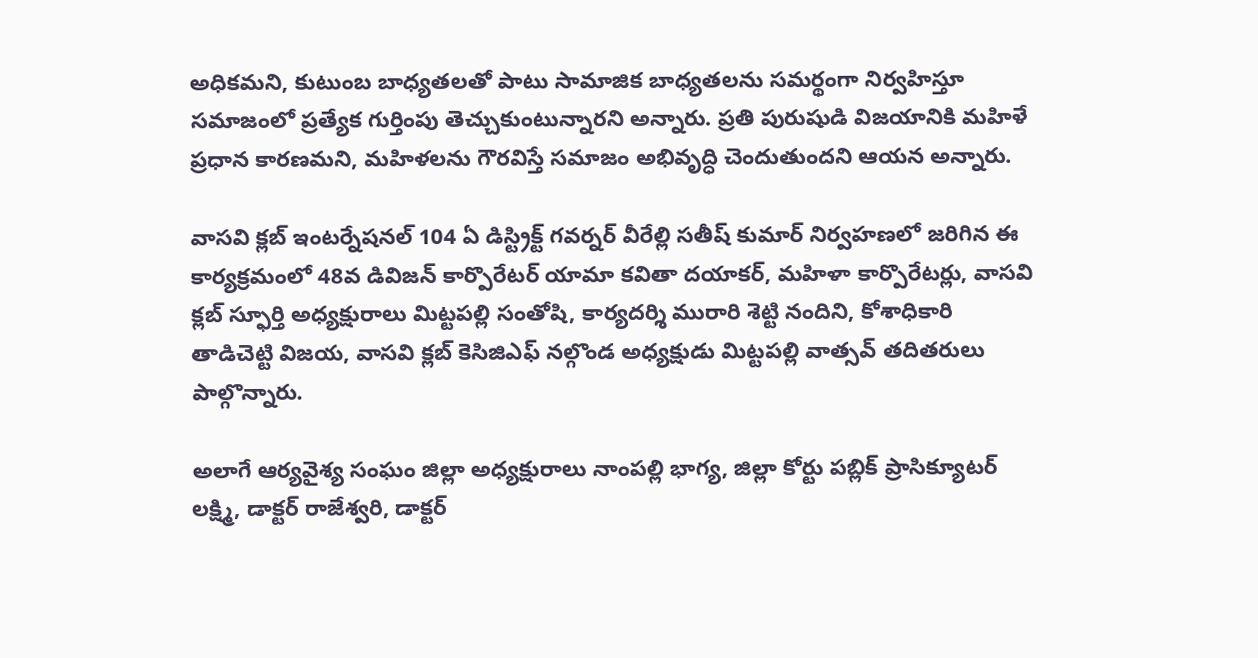అధికమని, కుటుంబ బాధ్యతలతో పాటు సామాజిక బాధ్యతలను సమర్థంగా నిర్వహిస్తూ సమాజంలో ప్రత్యేక గుర్తింపు తెచ్చుకుంటున్నారని అన్నారు. ప్రతి పురుషుడి విజయానికి మహిళే ప్రధాన కారణమని, మహిళలను గౌరవిస్తే సమాజం అభివృద్ధి చెందుతుందని ఆయన అన్నారు.

వాసవి క్లబ్ ఇంటర్నేషనల్ 104 ఏ డిస్ట్రిక్ట్ గవర్నర్ వీరేల్లి సతీష్ కుమార్ నిర్వహణలో జరిగిన ఈ కార్యక్రమంలో 48వ డివిజన్ కార్పొరేటర్ యామా కవితా దయాకర్, మహిళా కార్పొరేటర్లు, వాసవి క్లబ్ స్ఫూర్తి అధ్యక్షురాలు మిట్టపల్లి సంతోషి, కార్యదర్శి మురారి శెట్టి నందిని, కోశాధికారి తాడిచెట్టి విజయ, వాసవి క్లబ్ కెసిజిఎఫ్ నల్గొండ అధ్యక్షుడు మిట్టపల్లి వాత్సవ్ తదితరులు పాల్గొన్నారు.

అలాగే ఆర్యవైశ్య సంఘం జిల్లా అధ్యక్షురాలు నాంపల్లి భాగ్య, జిల్లా కోర్టు పబ్లిక్ ప్రాసిక్యూటర్ లక్ష్మి, డాక్టర్ రాజేశ్వరి, డాక్టర్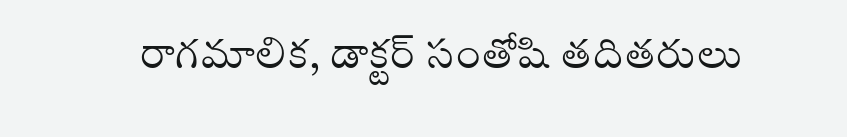రాగమాలిక, డాక్టర్ సంతోషి తదితరులు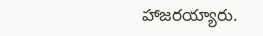హాజరయ్యారు.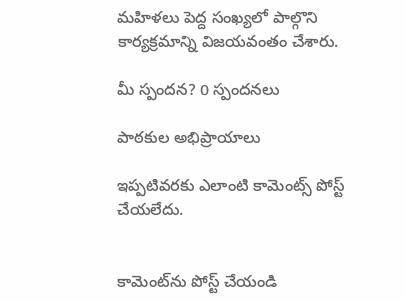మహిళలు పెద్ద సంఖ్యలో పాల్గొని కార్యక్రమాన్ని విజయవంతం చేశారు.

మీ స్పందన? 0 స్పందనలు

పాఠకుల అభిప్రాయాలు

ఇప్పటివరకు ఎలాంటి కామెంట్స్ పోస్ట్ చేయలేదు.


కామెంట్‌ను పోస్ట్ చేయండి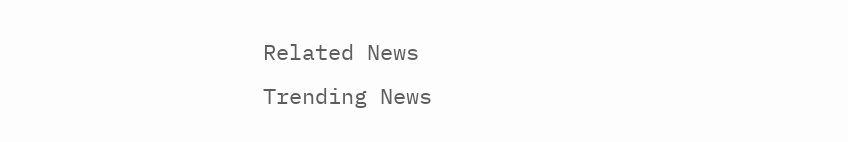Related News
Trending News